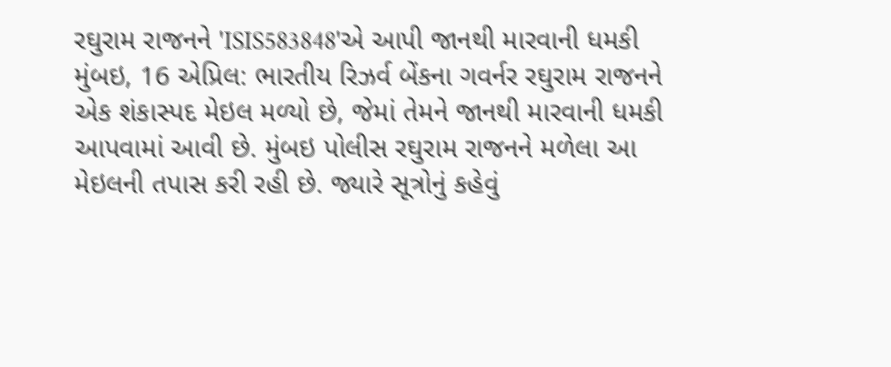રઘુરામ રાજનને 'ISIS583848'એ આપી જાનથી મારવાની ધમકી
મુંબઇ, 16 એપ્રિલ: ભારતીય રિઝર્વ બેંકના ગવર્નર રઘુરામ રાજનને એક શંકાસ્પદ મેઇલ મળ્યો છે, જેમાં તેમને જાનથી મારવાની ધમકી આપવામાં આવી છે. મુંબઇ પોલીસ રઘુરામ રાજનને મળેલા આ મેઇલની તપાસ કરી રહી છે. જ્યારે સૂત્રોનું કહેવું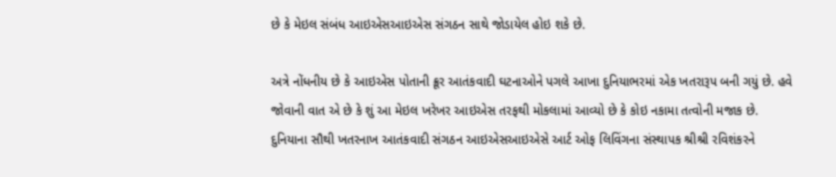છે કે મેઇલ સંબંધ આઇએસઆઇએસ સંગઠન સાથે જોડાયેલ હોઇ શકે છે.

અત્રે નોંધનીય છે કે આઇએસ પોતાની ક્રૂર આતંકવાદી ઘટનાઓને પગલે આખા દુનિયાભરમાં એક ખતરારૂપ બની ગયું છે. હવે જોવાની વાત એ છે કે શું આ મેઇલ ખરેખર આઇએસ તરફથી મોકલામાં આવ્યો છે કે કોઇ નકામા તત્વોની મજાક છે.
દુનિયાના સૌથી ખતરનાખ આતંકવાદી સંગઠન આઇએસઆઇએસે આર્ટ ઓફ લિવિંગના સંસ્થાપક શ્રીશ્રી રવિશંકરને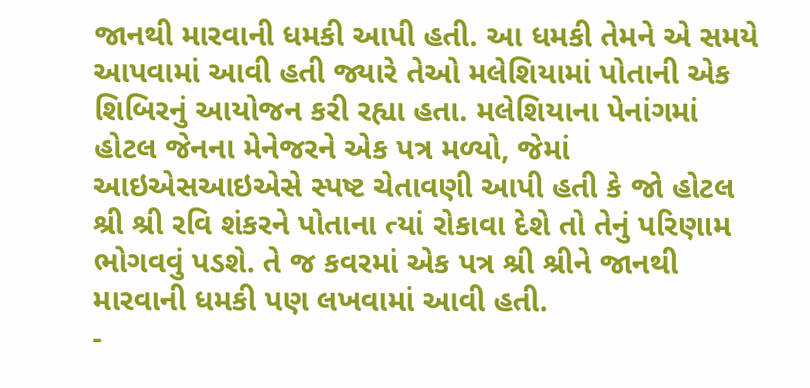જાનથી મારવાની ધમકી આપી હતી. આ ધમકી તેમને એ સમયે આપવામાં આવી હતી જ્યારે તેઓ મલેશિયામાં પોતાની એક શિબિરનું આયોજન કરી રહ્યા હતા. મલેશિયાના પેનાંગમાં હોટલ જેનના મેનેજરને એક પત્ર મળ્યો, જેમાં આઇએસઆઇએસે સ્પષ્ટ ચેતાવણી આપી હતી કે જો હોટલ શ્રી શ્રી રવિ શંકરને પોતાના ત્યાં રોકાવા દેશે તો તેનું પરિણામ ભોગવવું પડશે. તે જ કવરમાં એક પત્ર શ્રી શ્રીને જાનથી મારવાની ધમકી પણ લખવામાં આવી હતી.
-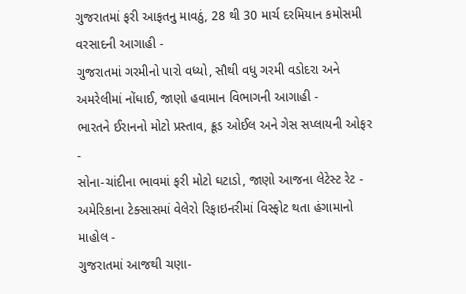ગુજરાતમાં ફરી આફતનુ માવઠું, 28 થી 30 માર્ચ દરમિયાન કમોસમી વરસાદની આગાહી -
ગુજરાતમાં ગરમીનો પારો વધ્યો, સૌથી વધુ ગરમી વડોદરા અને અમરેલીમાં નોંધાઈ, જાણો હવામાન વિભાગની આગાહી -
ભારતને ઈરાનનો મોટો પ્રસ્તાવ, ક્રૂડ ઓઈલ અને ગેસ સપ્લાયની ઓફર -
સોના-ચાંદીના ભાવમાં ફરી મોટો ઘટાડો, જાણો આજના લેટેસ્ટ રેટ -
અમેરિકાના ટેક્સાસમાં વેલેરો રિફાઇનરીમાં વિસ્ફોટ થતા હંગામાનો માહોલ -
ગુજરાતમાં આજથી ચણા-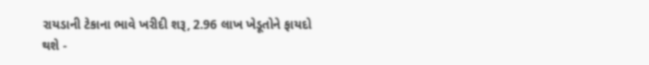રાયડાની ટેકાના ભાવે ખરીદી શરૂ, 2.96 લાખ ખેડૂતોને ફાયદો થશે -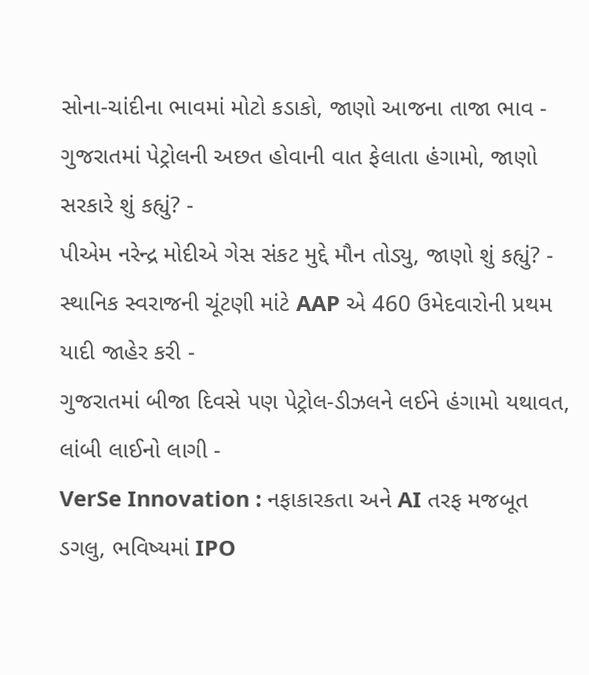સોના-ચાંદીના ભાવમાં મોટો કડાકો, જાણો આજના તાજા ભાવ -
ગુજરાતમાં પેટ્રોલની અછત હોવાની વાત ફેલાતા હંગામો, જાણો સરકારે શું કહ્યું? -
પીએમ નરેન્દ્ર મોદીએ ગેસ સંકટ મુદ્દે મૌન તોડ્યુ, જાણો શું કહ્યું? -
સ્થાનિક સ્વરાજની ચૂંટણી માંટે AAP એ 460 ઉમેદવારોની પ્રથમ યાદી જાહેર કરી -
ગુજરાતમાં બીજા દિવસે પણ પેટ્રોલ-ડીઝલને લઈને હંગામો યથાવત, લાંબી લાઈનો લાગી -
VerSe Innovation : નફાકારકતા અને AI તરફ મજબૂત ડગલુ, ભવિષ્યમાં IPO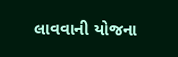લાવવાની યોજના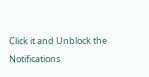Click it and Unblock the Notifications